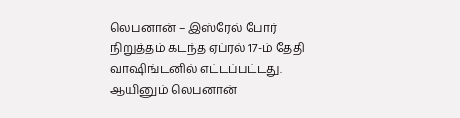லெபனான் – இஸ்ரேல் போர் நிறுத்தம் கடந்த ஏப்ரல் 17-ம் தேதி வாஷிங்டனில் எட்டப்பட்டது. ஆயினும் லெபனான்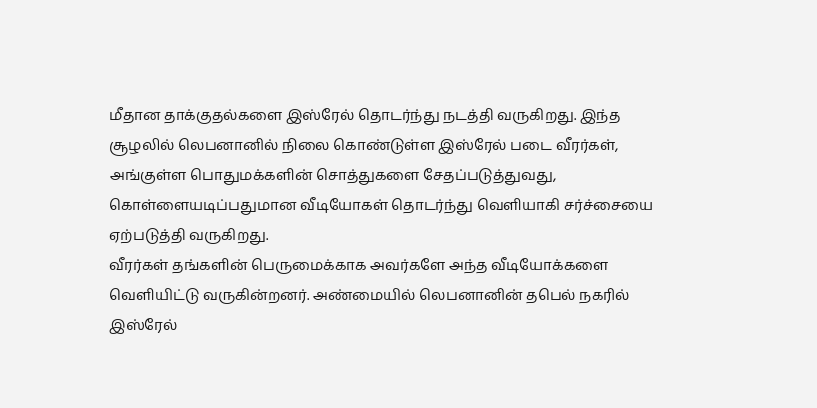மீதான தாக்குதல்களை இஸ்ரேல் தொடர்ந்து நடத்தி வருகிறது. இந்த சூழலில் லெபனானில் நிலை கொண்டுள்ள இஸ்ரேல் படை வீரர்கள், அங்குள்ள பொதுமக்களின் சொத்துகளை சேதப்படுத்துவது, கொள்ளையடிப்பதுமான வீடியோகள் தொடர்ந்து வெளியாகி சர்ச்சையை ஏற்படுத்தி வருகிறது.
வீரர்கள் தங்களின் பெருமைக்காக அவர்களே அந்த வீடியோக்களை வெளியிட்டு வருகின்றனர். அண்மையில் லெபனானின் தபெல் நகரில் இஸ்ரேல்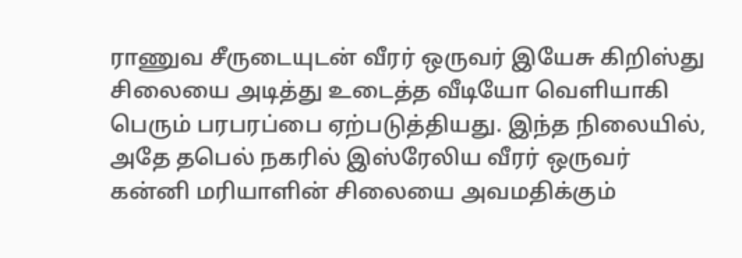ராணுவ சீருடையுடன் வீரர் ஒருவர் இயேசு கிறிஸ்து சிலையை அடித்து உடைத்த வீடியோ வெளியாகி பெரும் பரபரப்பை ஏற்படுத்தியது. இந்த நிலையில்,
அதே தபெல் நகரில் இஸ்ரேலிய வீரர் ஒருவர் கன்னி மரியாளின் சிலையை அவமதிக்கும்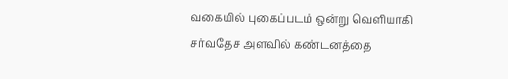வகையில் புகைப்படம் ஒன்று வெளியாகி சர்வதேச அளவில் கண்டனத்தை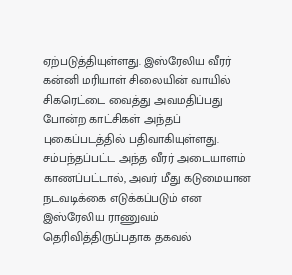ஏற்படுத்தியுள்ளது. இஸ்ரேலிய வீரர் கன்னி மரியாள் சிலையின் வாயில் சிகரெட்டை வைத்து அவமதிப்பது போன்ற காட்சிகள் அந்தப் புகைப்படத்தில் பதிவாகியுள்ளது.
சம்பந்தப்பட்ட அந்த வீரர் அடையாளம் காணப்பட்டால், அவர் மீது கடுமையான நடவடிக்கை எடுக்கப்படும் என இஸ்ரேலிய ராணுவம் தெரிவித்திருப்பதாக தகவல்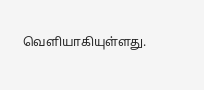வெளியாகியுள்ளது.